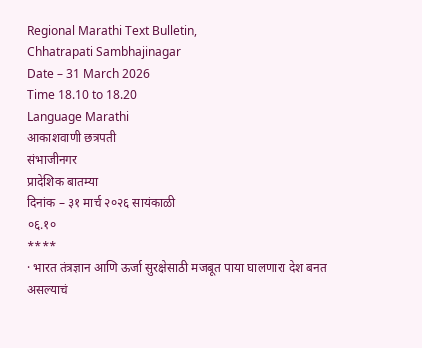Regional Marathi Text Bulletin,
Chhatrapati Sambhajinagar
Date – 31 March 2026
Time 18.10 to 18.20
Language Marathi
आकाशवाणी छत्रपती
संभाजीनगर
प्रादेशिक बातम्या
दिनांक – ३१ मार्च २०२६ सायंकाळी
०६.१०
****
· भारत तंत्रज्ञान आणि ऊर्जा सुरक्षेसाठी मजबूत पाया घालणारा देश बनत असल्याचं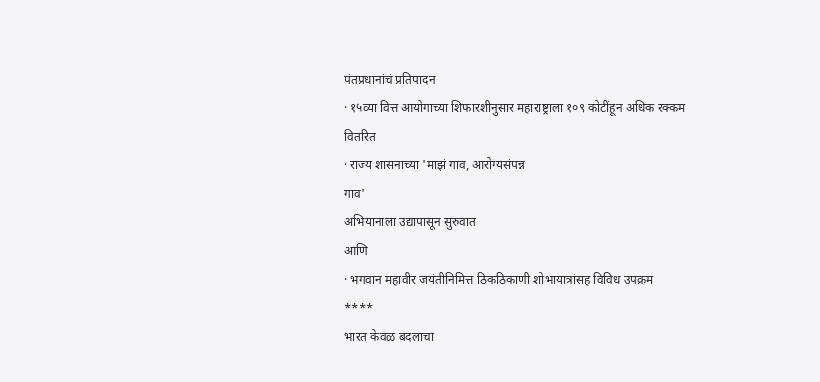पंतप्रधानांचं प्रतिपादन
· १५व्या वित्त आयोगाच्या शिफारशीनुसार महाराष्ट्राला १०९ कोटींहून अधिक रक्कम
वितरित
· राज्य शासनाच्या 'माझं गाव, आरोग्यसंपन्न
गाव'
अभियानाला उद्यापासून सुरुवात
आणि
· भगवान महावीर जयंतीनिमित्त ठिकठिकाणी शोभायात्रांसह विविध उपक्रम
****
भारत केवळ बदलाचा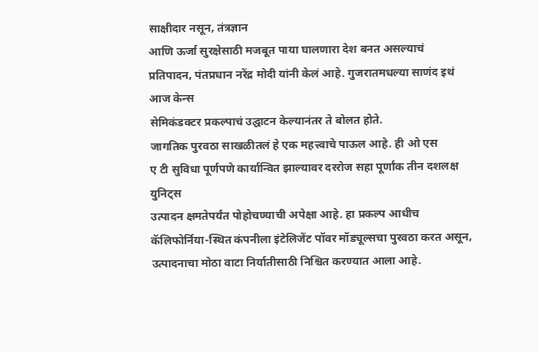साक्षीदार नसून, तंत्रज्ञान
आणि ऊर्जा सुरक्षेसाठी मजबूत पाया घालणारा देश बनत असल्याचं प्रतिपादन, पंतप्रधान नरेंद्र मोदी यांनी केलं आहे. गुजरातमधल्या साणंद इथं आज केन्स
सेमिकंडक्टर प्रकल्पाचं उद्घाटन केल्यानंतर ते बोलत होते.
जागतिक पुरवठा साखळीतलं हे एक महत्त्वाचे पाऊल आहे. ही ओ एस
ए टी सुविधा पूर्णपणे कार्यान्वित झाल्यावर दररोज सहा पूर्णांक तीन दशलक्ष युनिट्स
उत्पादन क्षमतेपर्यंत पोहोचण्याची अपेक्षा आहे. हा प्रकल्प आधीच
कॅलिफोर्निया-स्थित कंपनीला इंटेलिजेंट पॉवर मॉड्यूल्सचा पुरवठा करत असून, उत्पादनाचा मोठा वाटा निर्यातीसाठी निश्चित करण्यात आला आहे.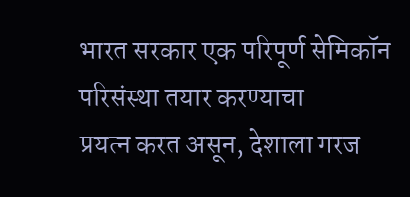भारत सरकार एक परिपूर्ण सेमिकॉन परिसंस्था तयार करण्याचा
प्रयत्न करत असून, देशाला गरज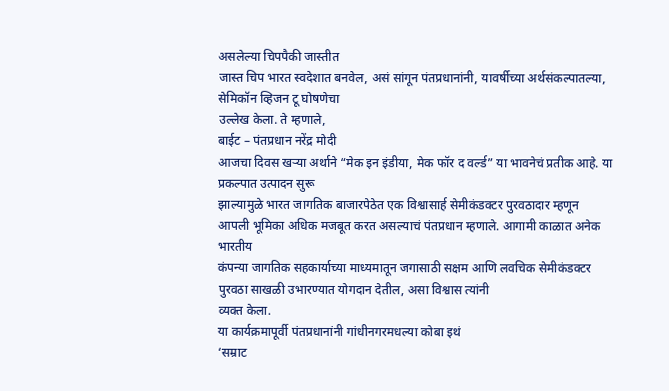असलेल्या चिपपैकी जास्तीत
जास्त चिप भारत स्वदेशात बनवेल, असं सांगून पंतप्रधानांनी, यावर्षीच्या अर्थसंकल्पातल्या, सेमिकॉन व्हिजन टू घोषणेचा
उल्लेख केला. ते म्हणाले,
बाईट – पंतप्रधान नरेंद्र मोदी
आजचा दिवस खऱ्या अर्थाने “मेक इन इंडीया, मेक फॉर द वर्ल्ड” या भावनेचं प्रतीक आहे. या प्रकल्पात उत्पादन सुरू
झाल्यामुळे भारत जागतिक बाजारपेठेत एक विश्वासार्ह सेमीकंडक्टर पुरवठादार म्हणून
आपली भूमिका अधिक मजबूत करत असल्याचं पंतप्रधान म्हणाले. आगामी काळात अनेक भारतीय
कंपन्या जागतिक सहकार्याच्या माध्यमातून जगासाठी सक्षम आणि लवचिक सेमीकंडक्टर
पुरवठा साखळी उभारण्यात योगदान देतील, असा विश्वास त्यांनी
व्यक्त केला.
या कार्यक्रमापूर्वी पंतप्रधानांनी गांधीनगरमधल्या कोबा इथं
‘सम्राट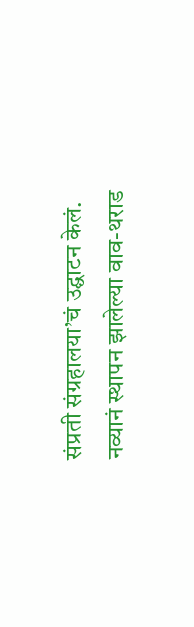संप्रती संग्रहालया’चं उद्घाटन केलं. नव्यानं स्थापन झालेल्या वाव-थराड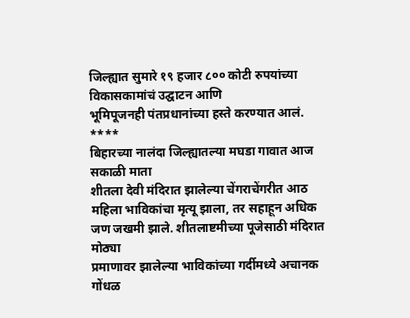जिल्ह्यात सुमारे १९ हजार ८०० कोटी रुपयांच्या विकासकामांचं उद्घाटन आणि
भूमिपूजनही पंतप्रधानांच्या हस्ते करण्यात आलं.
****
बिहारच्या नालंदा जिल्ह्यातल्या मघडा गावात आज सकाळी माता
शीतला देवी मंदिरात झालेल्या चेंगराचेंगरीत आठ महिला भाविकांचा मृत्यू झाला, तर सहाहून अधिक जण जखमी झाले. शीतलाष्टमीच्या पूजेसाठी मंदिरात मोठ्या
प्रमाणावर झालेल्या भाविकांच्या गर्दीमध्ये अचानक गोंधळ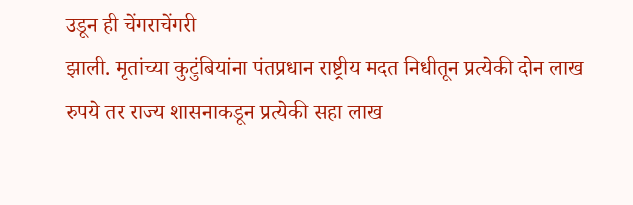उडून ही चेंगराचेंगरी
झाली. मृतांच्या कुटुंबियांना पंतप्रधान राष्ट्रीय मदत निधीतून प्रत्येकी दोन लाख
रुपये तर राज्य शासनाकडून प्रत्येकी सहा लाख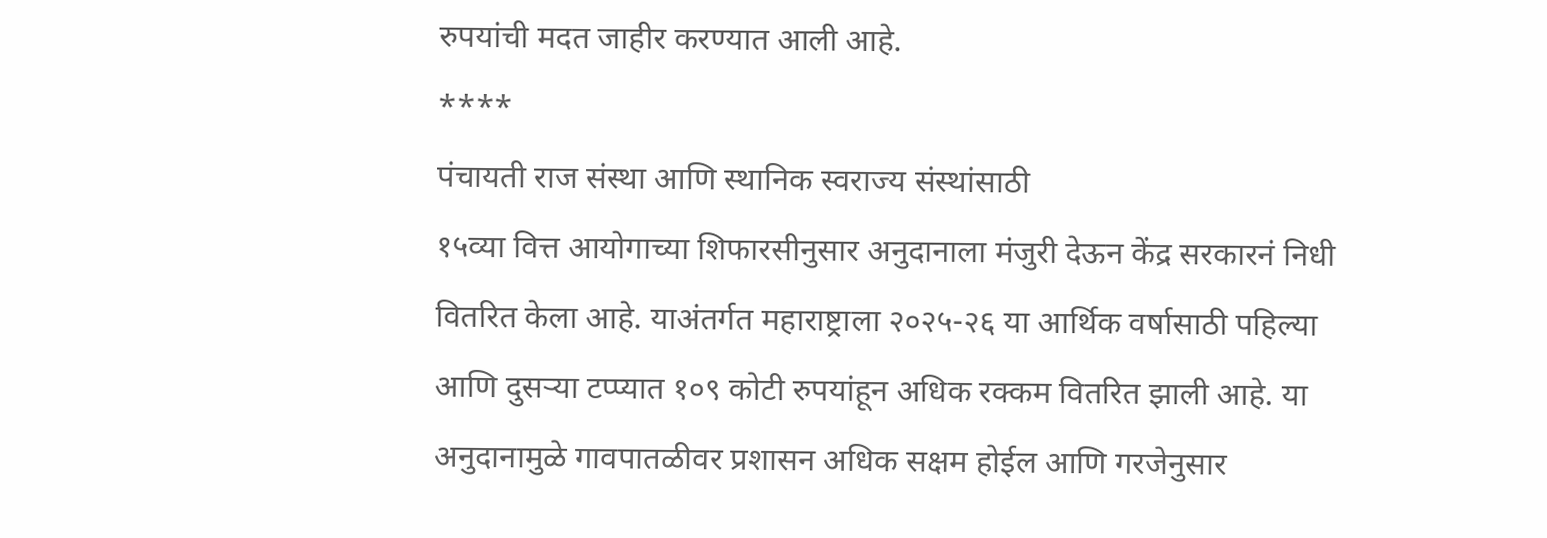रुपयांची मदत जाहीर करण्यात आली आहे.
****
पंचायती राज संस्था आणि स्थानिक स्वराज्य संस्थांसाठी
१५व्या वित्त आयोगाच्या शिफारसीनुसार अनुदानाला मंजुरी देऊन केंद्र सरकारनं निधी
वितरित केला आहे. याअंतर्गत महाराष्ट्राला २०२५-२६ या आर्थिक वर्षासाठी पहिल्या
आणि दुसऱ्या टप्प्यात १०९ कोटी रुपयांहून अधिक रक्कम वितरित झाली आहे. या
अनुदानामुळे गावपातळीवर प्रशासन अधिक सक्षम होईल आणि गरजेनुसार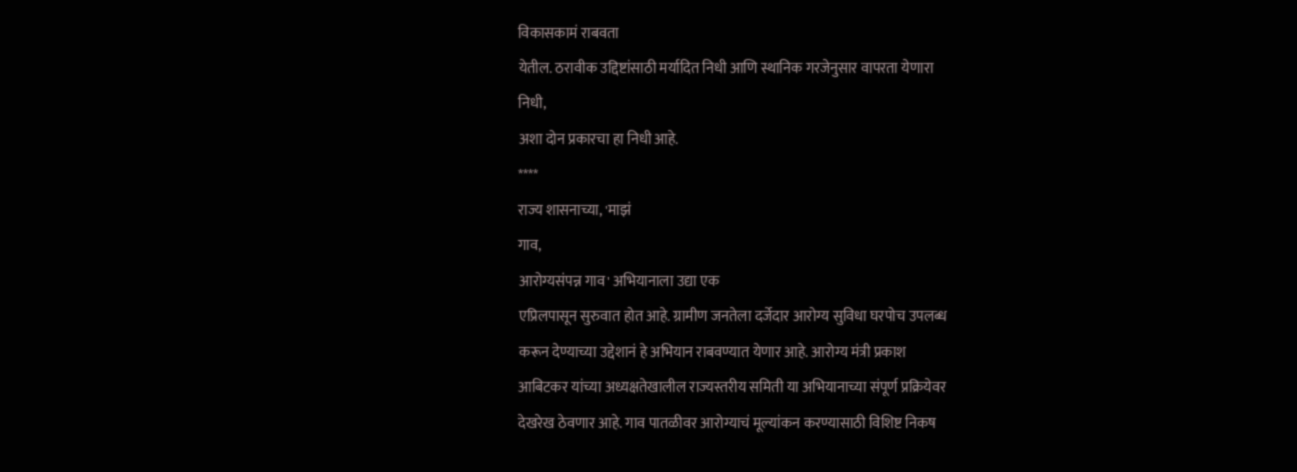विकासकामं राबवता
येतील. ठरावीक उद्दिष्टांसाठी मर्यादित निधी आणि स्थानिक गरजेनुसार वापरता येणारा
निधी,
अशा दोन प्रकारचा हा निधी आहे.
****
राज्य शासनाच्या, 'माझं
गाव,
आरोग्यसंपन्न गाव' अभियानाला उद्या एक
एप्रिलपासून सुरुवात होत आहे. ग्रामीण जनतेला दर्जेदार आरोग्य सुविधा घरपोच उपलब्ध
करून देण्याच्या उद्देशानं हे अभियान राबवण्यात येणार आहे. आरोग्य मंत्री प्रकाश
आबिटकर यांच्या अध्यक्षतेखालील राज्यस्तरीय समिती या अभियानाच्या संपूर्ण प्रक्रियेवर
देखरेख ठेवणार आहे. गाव पातळीवर आरोग्याचं मूल्यांकन करण्यासाठी विशिष्ट निकष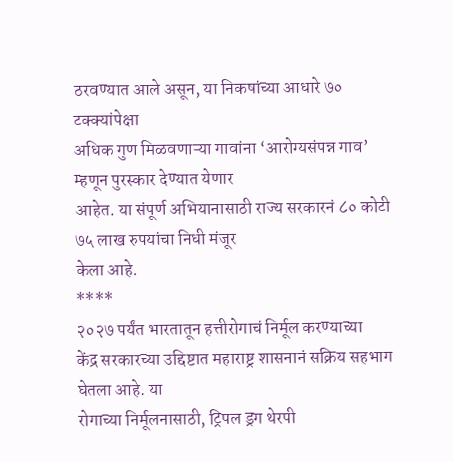ठरवण्यात आले असून, या निकषांच्या आधारे ७० टक्क्यांपेक्षा
अधिक गुण मिळवणाऱ्या गावांना ‘आरोग्यसंपन्न गाव’ म्हणून पुरस्कार देण्यात येणार
आहेत. या संपूर्ण अभियानासाठी राज्य सरकारनं ८० कोटी ७५ लाख रुपयांचा निधी मंजूर
केला आहे.
****
२०२७ पर्यंत भारतातून हत्तीरोगाचं निर्मूल करण्याच्या
केंद्र सरकारच्या उद्दिष्टात महाराष्ट्र शासनानं सक्रिय सहभाग घेतला आहे. या
रोगाच्या निर्मूलनासाठी, ट्रिपल ड्रग थेरपी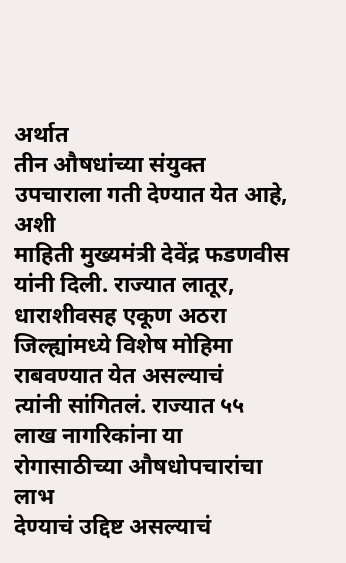अर्थात
तीन औषधांच्या संयुक्त उपचाराला गती देण्यात येत आहे, अशी
माहिती मुख्यमंत्री देवेंद्र फडणवीस यांनी दिली. राज्यात लातूर, धाराशीवसह एकूण अठरा जिल्ह्यांमध्ये विशेष मोहिमा राबवण्यात येत असल्याचं
त्यांनी सांगितलं. राज्यात ५५ लाख नागरिकांना या रोगासाठीच्या औषधोपचारांचा लाभ
देण्याचं उद्दिष्ट असल्याचं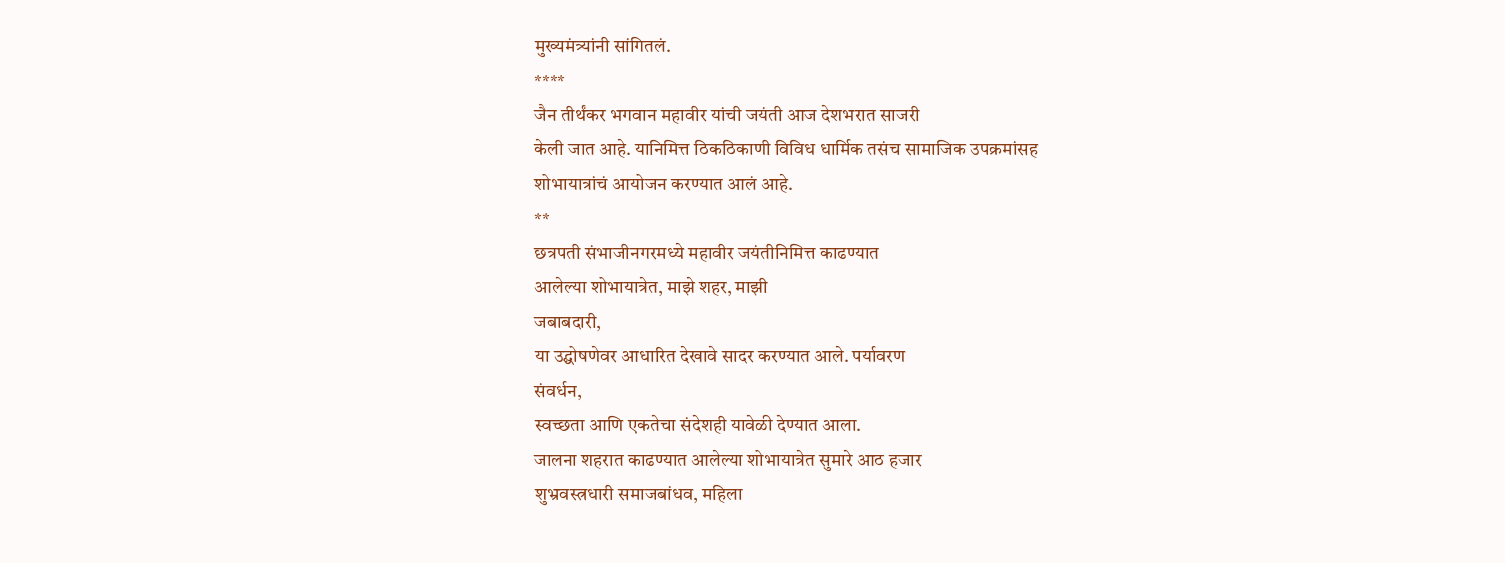मुख्यमंत्र्यांनी सांगितलं.
****
जैन तीर्थंकर भगवान महावीर यांची जयंती आज देशभरात साजरी
केली जात आहे. यानिमित्त ठिकठिकाणी विविध धार्मिक तसंच सामाजिक उपक्रमांसह
शोभायात्रांचं आयोजन करण्यात आलं आहे.
**
छत्रपती संभाजीनगरमध्ये महावीर जयंतीनिमित्त काढण्यात
आलेल्या शोभायात्रेत, माझे शहर, माझी
जबाबदारी,
या उद्घोषणेवर आधारित देखावे सादर करण्यात आले. पर्यावरण
संवर्धन,
स्वच्छता आणि एकतेचा संदेशही यावेळी देण्यात आला.
जालना शहरात काढण्यात आलेल्या शोभायात्रेत सुमारे आठ हजार
शुभ्रवस्त्रधारी समाजबांधव, महिला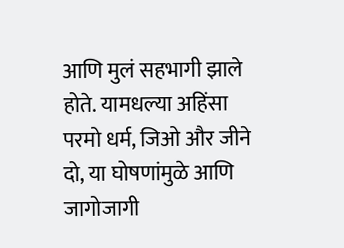आणि मुलं सहभागी झाले
होते. यामधल्या अहिंसा परमो धर्म, जिओ और जीने दो, या घोषणांमुळे आणि जागोजागी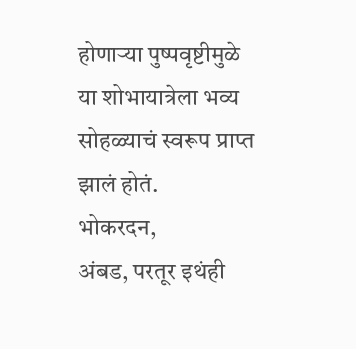होणाऱ्या पुष्पवृष्टीमुळे या शोभायात्रेला भव्य सोहळ्याचं स्वरूप प्राप्त झालं होतं.
भोकरदन,
अंबड, परतूर इथंही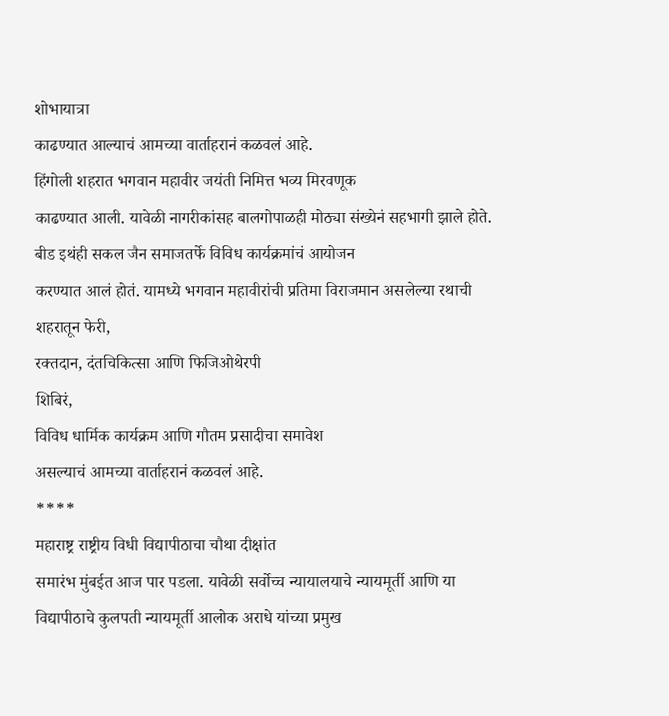शोभायात्रा
काढण्यात आल्याचं आमच्या वार्ताहरानं कळवलं आहे.
हिंगोली शहरात भगवान महावीर जयंती निमित्त भव्य मिरवणूक
काढण्यात आली. यावेळी नागरीकांसह बालगोपाळही मोठ्या संख्येनं सहभागी झाले होते.
बीड इथंही सकल जैन समाजतर्फे विविध कार्यक्रमांचं आयोजन
करण्यात आलं होतं. यामध्ये भगवान महावीरांची प्रतिमा विराजमान असलेल्या रथाची
शहरातून फेरी,
रक्तदान, दंतचिकित्सा आणि फिजिओथेरपी
शिबिरं,
विविध धार्मिक कार्यक्रम आणि गौतम प्रसादीचा समावेश
असल्याचं आमच्या वार्ताहरानं कळवलं आहे.
****
महाराष्ट्र राष्ट्रीय विधी विद्यापीठाचा चौथा दीक्षांत
समारंभ मुंबईत आज पार पडला. यावेळी सर्वोच्च न्यायालयाचे न्यायमूर्ती आणि या
विद्यापीठाचे कुलपती न्यायमूर्ती आलोक अराधे यांच्या प्रमुख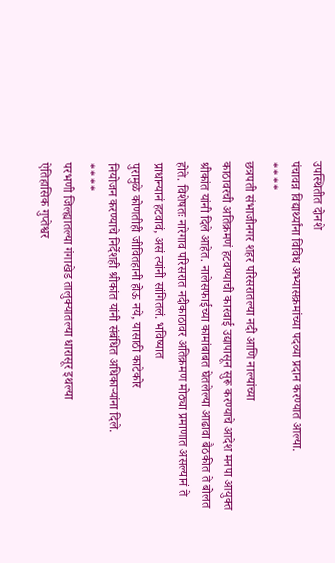उपस्थितीत दोनशे
पंचावन्न विद्यार्थ्यांना विविध अभ्यासक्रमांच्या पदव्या प्रदान करण्यात आल्या.
****
छत्रपती संभाजीनगर शहर परिसरातल्या नदी आणि नाल्यांच्या
काठावरची अतिक्रमणं हटवण्याची कारवाई उद्यापासून सुरू करण्याचे आदेश मनपा आयुक्त
श्रीकांत यांनी दिले आहेत. नालेसफाईच्या कामांबाबत घेतलेल्या आढावा बैठकीत ते बोलत
होते. विशेषतः नारेगाव परिसरात नदीकाठावर अतिक्रमण मोठ्या प्रमाणात असल्यानं ते
प्राधान्यानं हटवावं, असं त्यांनी सांगितलं. भविष्यात
पुरामुळे कोणतीही जीवितहानी होऊ नये, यासाठी काटेकोर
नियोजन करण्याचे निर्देशही श्रीकांत यांनी संबंधित अधिकाऱ्यांना दिले.
****
परभणी जिल्ह्यातल्या गंगाखेड तालुक्यातल्या धारासूर इथल्या
ऐतिहासिक गुप्तेश्वर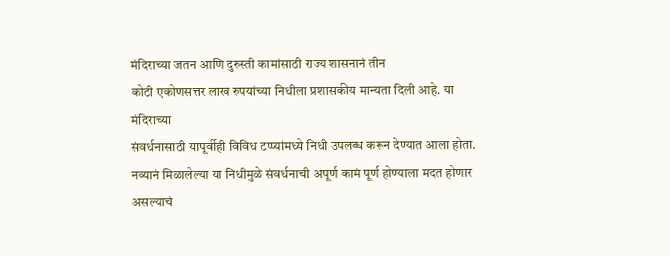मंदिराच्या जतन आणि दुरुस्ती कामांसाठी राज्य शासनानं तीन
कोटी एकोणसत्तर लाख रुपयांच्या निधीला प्रशासकीय मान्यता दिली आहे. या मंदिराच्या
संवर्धनासाठी यापूर्वीही विविध टप्प्यांमध्ये निधी उपलब्ध करून देण्यात आला होता.
नव्यानं मिळालेल्या या निधीमुळे संवर्धनाची अपूर्ण कामं पूर्ण होण्याला मदत होणार
असल्याचं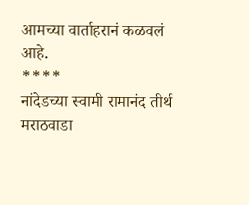आमच्या वार्ताहरानं कळवलं आहे.
****
नांदेडच्या स्वामी रामानंद तीर्थ मराठवाडा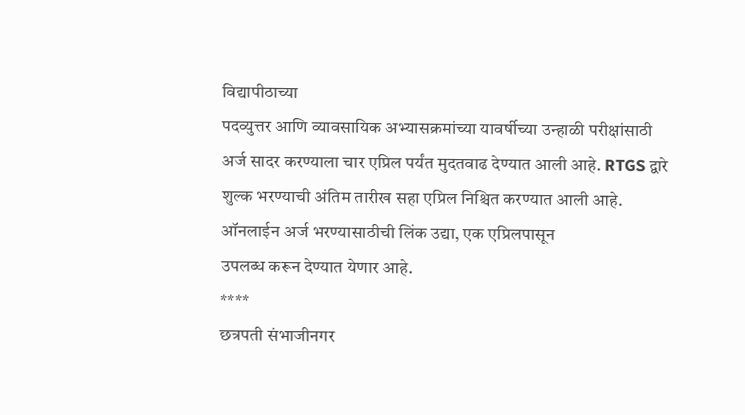विद्यापीठाच्या
पदव्युत्तर आणि व्यावसायिक अभ्यासक्रमांच्या यावर्षीच्या उन्हाळी परीक्षांसाठी
अर्ज सादर करण्याला चार एप्रिल पर्यंत मुदतवाढ देण्यात आली आहे. RTGS द्वारे शुल्क भरण्याची अंतिम तारीख सहा एप्रिल निश्चित करण्यात आली आहे.
ऑनलाईन अर्ज भरण्यासाठीची लिंक उद्या, एक एप्रिलपासून
उपलब्ध करून देण्यात येणार आहे.
****
छत्रपती संभाजीनगर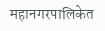महानगरपालिकेत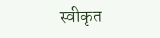स्वीकृत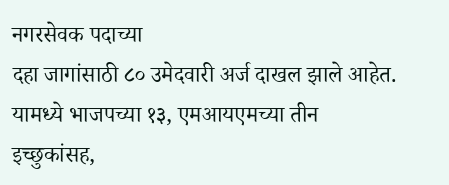नगरसेवक पदाच्या
दहा जागांसाठी ८० उमेदवारी अर्ज दाखल झाले आहेत. यामध्ये भाजपच्या १३, एमआयएमच्या तीन इच्छुकांसह,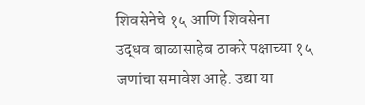शिवसेनेचे १५ आणि शिवसेना
उद्धव बाळासाहेब ठाकरे पक्षाच्या १५ जणांचा समावेश आहे. उद्या या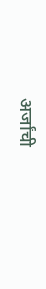अर्जांची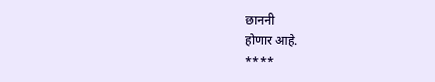छाननी
होणार आहे.
****